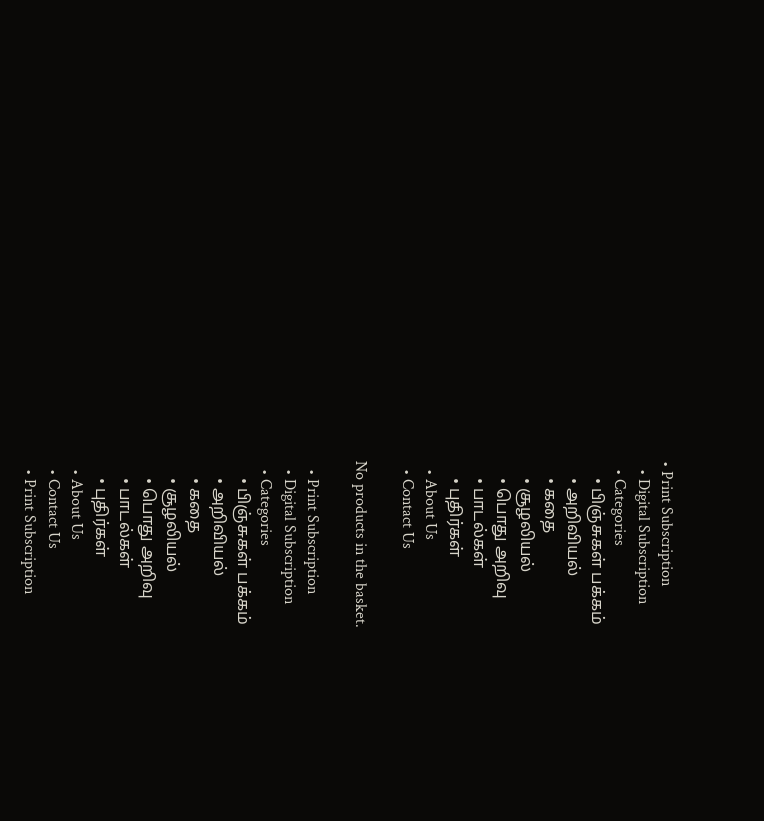• Print Subscription
  • Digital Subscription
  • Categories
    • பிஞ்சுகள் பக்கம்
    • அறிவியல்
    • கதை
    • சூழலியல்
    • பொது அறிவு
    • பாடல்கள்
    • புதிர்கள்
  • About Us
  • Contact Us

No products in the basket.

  • Print Subscription
  • Digital Subscription
  • Categories
    • பிஞ்சுகள் பக்கம்
    • அறிவியல்
    • கதை
    • சூழலியல்
    • பொது அறிவு
    • பாடல்கள்
    • புதிர்கள்
  • About Us
  • Contact Us
  • Print Subscription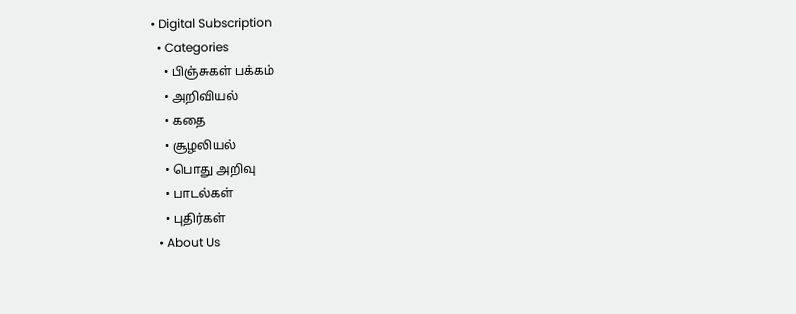• Digital Subscription
  • Categories
    • பிஞ்சுகள் பக்கம்
    • அறிவியல்
    • கதை
    • சூழலியல்
    • பொது அறிவு
    • பாடல்கள்
    • புதிர்கள்
  • About Us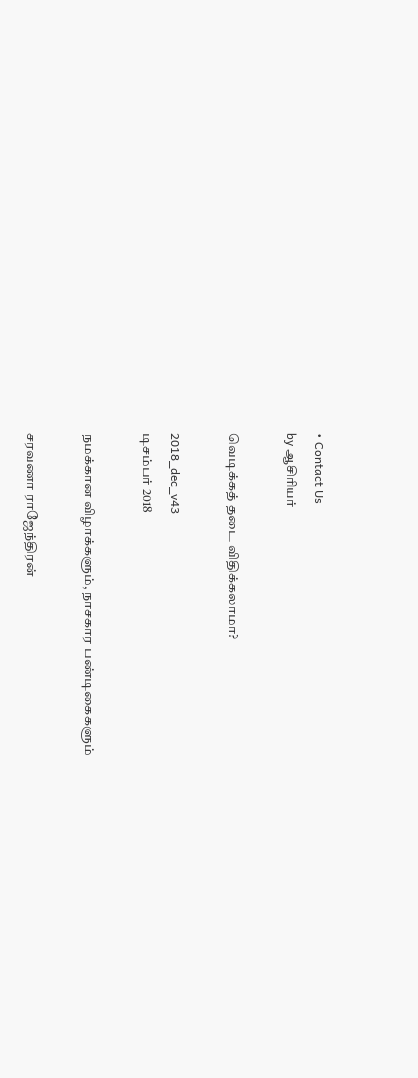• Contact Us
by ஆசிரியர்

வெடிக்கத் தடை விதிக்கலாமா?

2018_dec_v43
டிசம்பர் 2018

நமக்கான விழாக்களும், நாசகார பண்டிகைகளும்

சரவணா ராஜேந்திரன்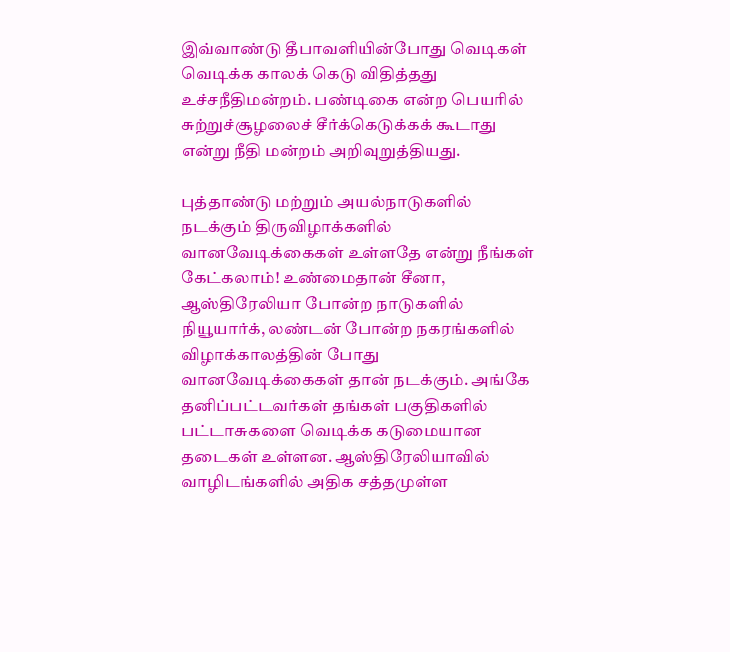இவ்வாண்டு தீபாவளியின்போது வெடிகள் வெடிக்க காலக் கெடு விதித்தது உச்சநீதிமன்றம். பண்டிகை என்ற பெயரில் சுற்றுச்சூழலைச் சீர்க்கெடுக்கக் கூடாது என்று நீதி மன்றம் அறிவுறுத்தியது.

புத்தாண்டு மற்றும் அயல்நாடுகளில் நடக்கும் திருவிழாக்களில் வானவேடிக்கைகள் உள்ளதே என்று நீங்கள் கேட்கலாம்! உண்மைதான் சீனா, ஆஸ்திரேலியா போன்ற நாடுகளில் நியூயார்க், லண்டன் போன்ற நகரங்களில் விழாக்காலத்தின் போது வானவேடிக்கைகள் தான் நடக்கும். அங்கே தனிப்பட்டவர்கள் தங்கள் பகுதிகளில் பட்டாசுகளை வெடிக்க கடுமையான தடைகள் உள்ளன. ஆஸ்திரேலியாவில் வாழிடங்களில் அதிக சத்தமுள்ள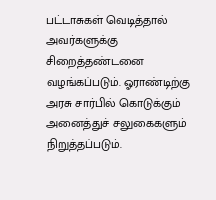பட்டாசுகள் வெடித்தால் அவர்களுக்கு சிறைத்தண்டனை வழங்கப்படும். ஓராண்டிற்கு அரசு சார்பில் கொடுக்கும் அனைத்துச் சலுகைகளும் நிறுத்தப்படும்.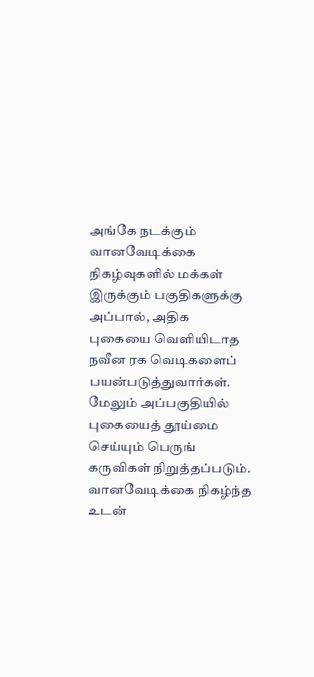அங்கே நடக்கும் வானவேடிக்கை நிகழ்வுகளில் மக்கள் இருக்கும் பகுதிகளுக்கு அப்பால், அதிக புகையை வெளியிடாத நவீன ரக வெடிகளைப் பயன்படுத்துவார்கள். மேலும் அப்பகுதியில் புகையைத் தூய்மை செய்யும் பெருங் கருவிகள் நிறுத்தப்படும். வானவேடிக்கை நிகழ்ந்த உடன்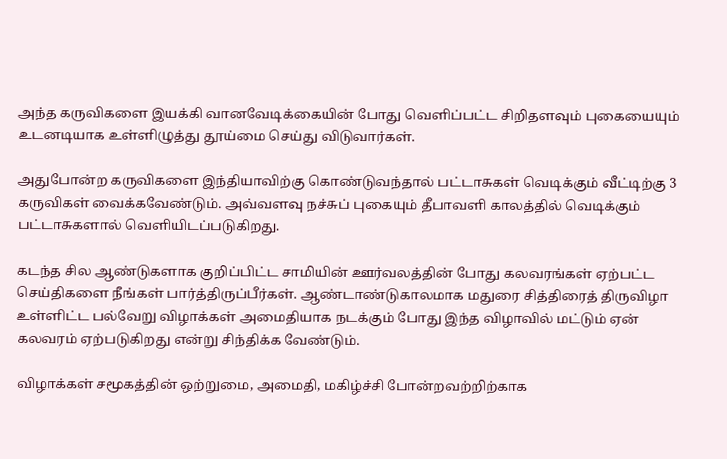அந்த கருவிகளை இயக்கி வானவேடிக்கையின் போது வெளிப்பட்ட சிறிதளவும் புகையையும் உடனடியாக உள்ளிழுத்து தூய்மை செய்து விடுவார்கள்.

அதுபோன்ற கருவிகளை இந்தியாவிற்கு கொண்டுவந்தால் பட்டாசுகள் வெடிக்கும் வீட்டிற்கு 3 கருவிகள் வைக்கவேண்டும். அவ்வளவு நச்சுப் புகையும் தீபாவளி காலத்தில் வெடிக்கும் பட்டாசுகளால் வெளியிடப்படுகிறது.

கடந்த சில ஆண்டுகளாக குறிப்பிட்ட சாமியின் ஊர்வலத்தின் போது கலவரங்கள் ஏற்பட்ட செய்திகளை நீங்கள் பார்த்திருப்பீர்கள். ஆண்டாண்டுகாலமாக மதுரை சித்திரைத் திருவிழா உள்ளிட்ட பல்வேறு விழாக்கள் அமைதியாக நடக்கும் போது இந்த விழாவில் மட்டும் ஏன் கலவரம் ஏற்படுகிறது என்று சிந்திக்க வேண்டும்.

விழாக்கள் சமூகத்தின் ஒற்றுமை, அமைதி, மகிழ்ச்சி போன்றவற்றிற்காக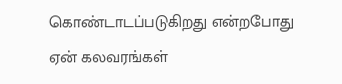கொண்டாடப்படுகிறது என்றபோது ஏன் கலவரங்கள்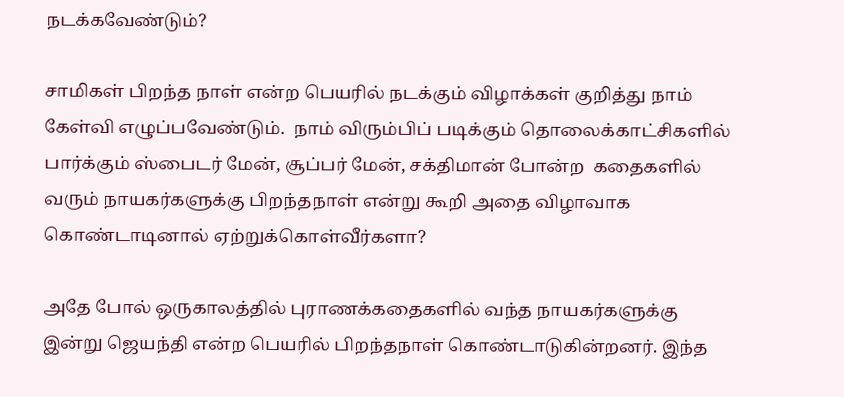நடக்கவேண்டும்?

சாமிகள் பிறந்த நாள் என்ற பெயரில் நடக்கும் விழாக்கள் குறித்து நாம் கேள்வி எழுப்பவேண்டும்.  நாம் விரும்பிப் படிக்கும் தொலைக்காட்சிகளில் பார்க்கும் ஸ்பைடர் மேன், சூப்பர் மேன், சக்திமான் போன்ற  கதைகளில் வரும் நாயகர்களுக்கு பிறந்தநாள் என்று கூறி அதை விழாவாக கொண்டாடினால் ஏற்றுக்கொள்வீர்களா?

அதே போல் ஒருகாலத்தில் புராணக்கதைகளில் வந்த நாயகர்களுக்கு இன்று ஜெயந்தி என்ற பெயரில் பிறந்தநாள் கொண்டாடுகின்றனர். இந்த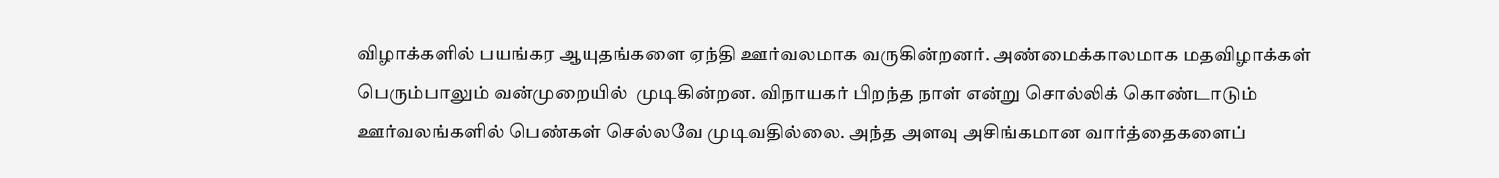விழாக்களில் பயங்கர ஆயுதங்களை ஏந்தி ஊர்வலமாக வருகின்றனர். அண்மைக்காலமாக மதவிழாக்கள் பெரும்பாலும் வன்முறையில்  முடிகின்றன. விநாயகர் பிறந்த நாள் என்று சொல்லிக் கொண்டாடும் ஊர்வலங்களில் பெண்கள் செல்லவே முடிவதில்லை. அந்த அளவு அசிங்கமான வார்த்தைகளைப்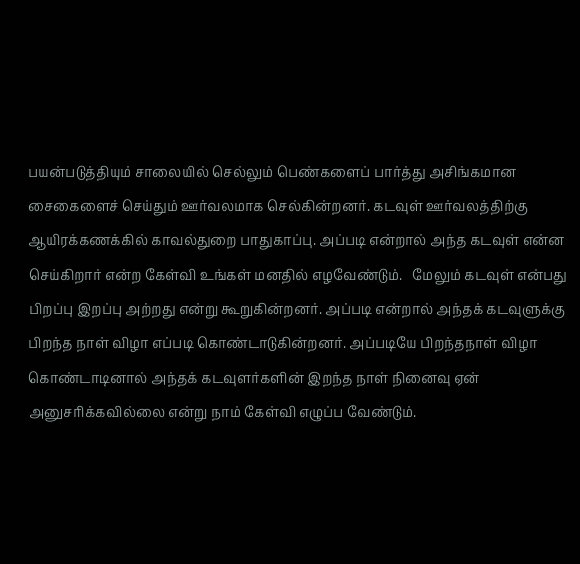பயன்படுத்தியும் சாலையில் செல்லும் பெண்களைப் பார்த்து அசிங்கமான சைகைளைச் செய்தும் ஊர்வலமாக செல்கின்றனர். கடவுள் ஊர்வலத்திற்கு ஆயிரக்கணக்கில் காவல்துறை பாதுகாப்பு. அப்படி என்றால் அந்த கடவுள் என்ன செய்கிறார் என்ற கேள்வி உங்கள் மனதில் எழவேண்டும்.   மேலும் கடவுள் என்பது பிறப்பு இறப்பு அற்றது என்று கூறுகின்றனர். அப்படி என்றால் அந்தக் கடவுளுக்கு பிறந்த நாள் விழா எப்படி கொண்டாடுகின்றனர். அப்படியே பிறந்தநாள் விழா கொண்டாடினால் அந்தக் கடவுளர்களின் இறந்த நாள் நினைவு ஏன் அனுசரிக்கவில்லை என்று நாம் கேள்வி எழுப்ப வேண்டும்.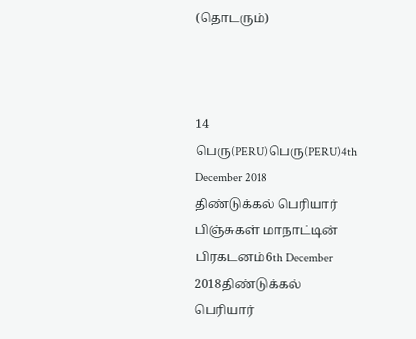(தொடரும்)



14
பெரு(PERU)பெரு(PERU)4th December 2018
திண்டுக்கல் பெரியார் பிஞ்சுகள் மாநாட்டின் பிரகடனம்6th December 2018திண்டுக்கல் பெரியார்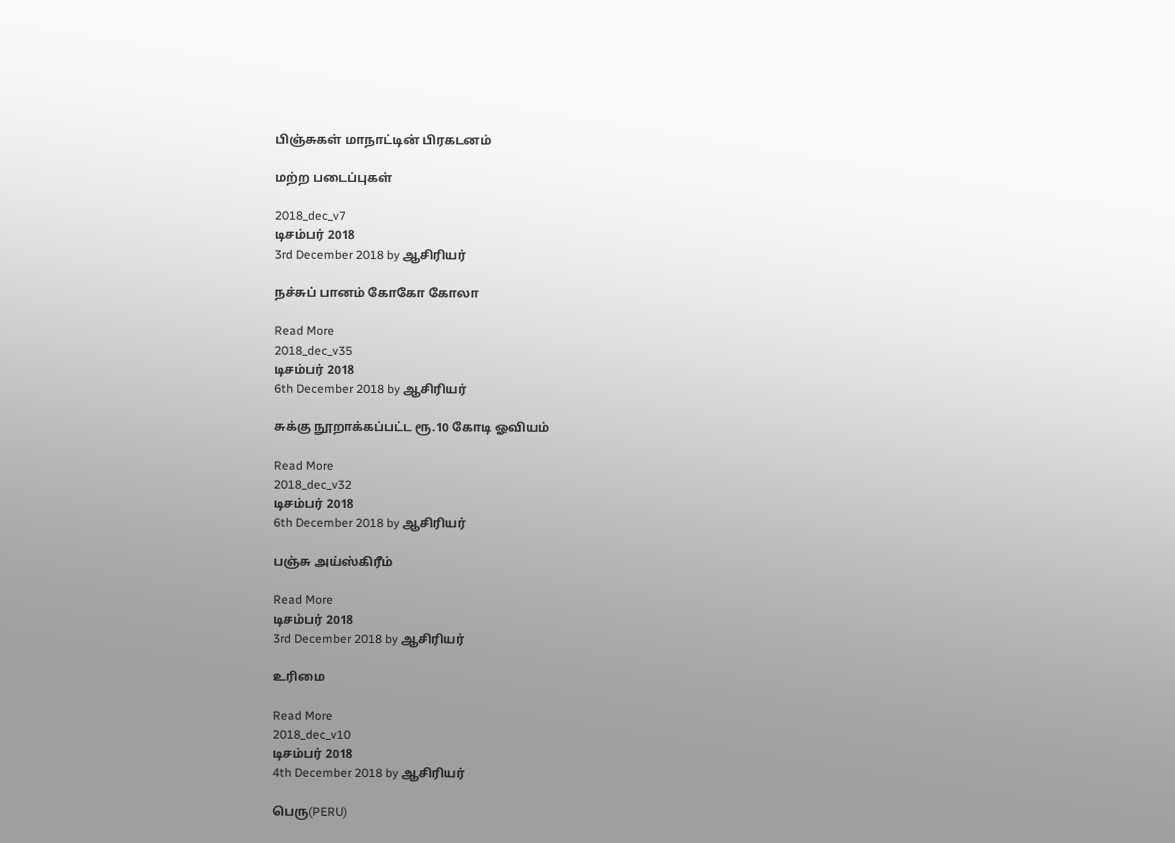பிஞ்சுகள் மாநாட்டின் பிரகடனம்

மற்ற படைப்புகள்

2018_dec_v7
டிசம்பர் 2018
3rd December 2018 by ஆசிரியர்

நச்சுப் பானம் கோகோ கோலா

Read More
2018_dec_v35
டிசம்பர் 2018
6th December 2018 by ஆசிரியர்

சுக்கு நூறாக்கப்பட்ட ரூ.10 கோடி ஓவியம்

Read More
2018_dec_v32
டிசம்பர் 2018
6th December 2018 by ஆசிரியர்

பஞ்சு அய்ஸ்கிரீம்

Read More
டிசம்பர் 2018
3rd December 2018 by ஆசிரியர்

உரிமை

Read More
2018_dec_v10
டிசம்பர் 2018
4th December 2018 by ஆசிரியர்

பெரு(PERU)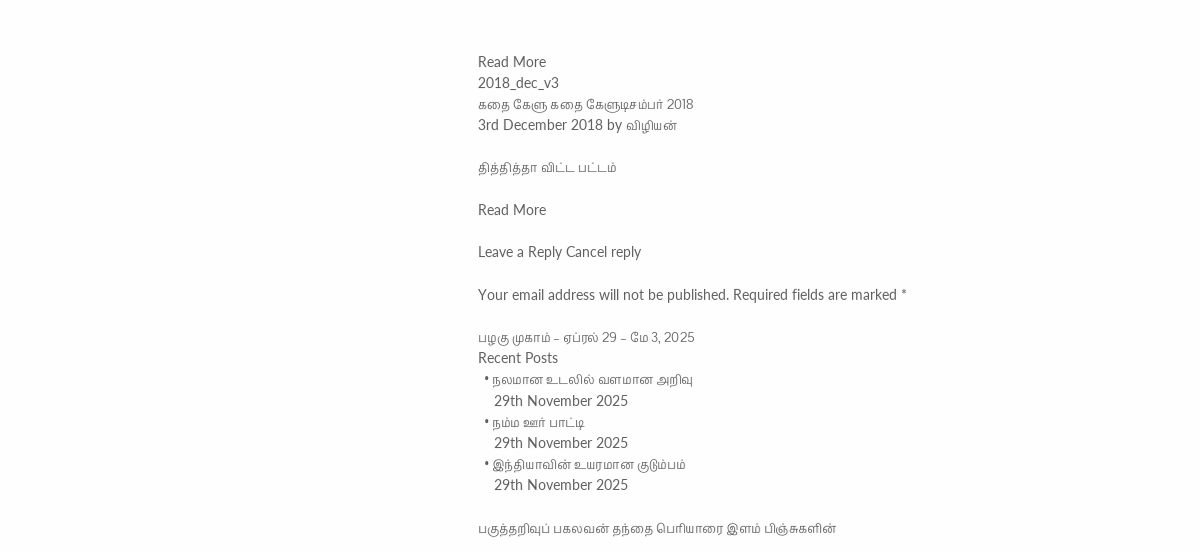Read More
2018_dec_v3
கதை கேளு கதை கேளுடிசம்பர் 2018
3rd December 2018 by விழியன்

தித்தித்தா விட்ட பட்டம்

Read More

Leave a Reply Cancel reply

Your email address will not be published. Required fields are marked *

பழகு முகாம் – ஏப்ரல் 29 – மே 3, 2025
Recent Posts
  • நலமான உடலில் வளமான அறிவு
    29th November 2025
  • நம்ம ஊர் பாட்டி
    29th November 2025
  • இந்தியாவின் உயரமான குடும்பம்
    29th November 2025

பகுத்தறிவுப் பகலவன் தந்தை பெரியாரை இளம் பிஞ்சுகளின்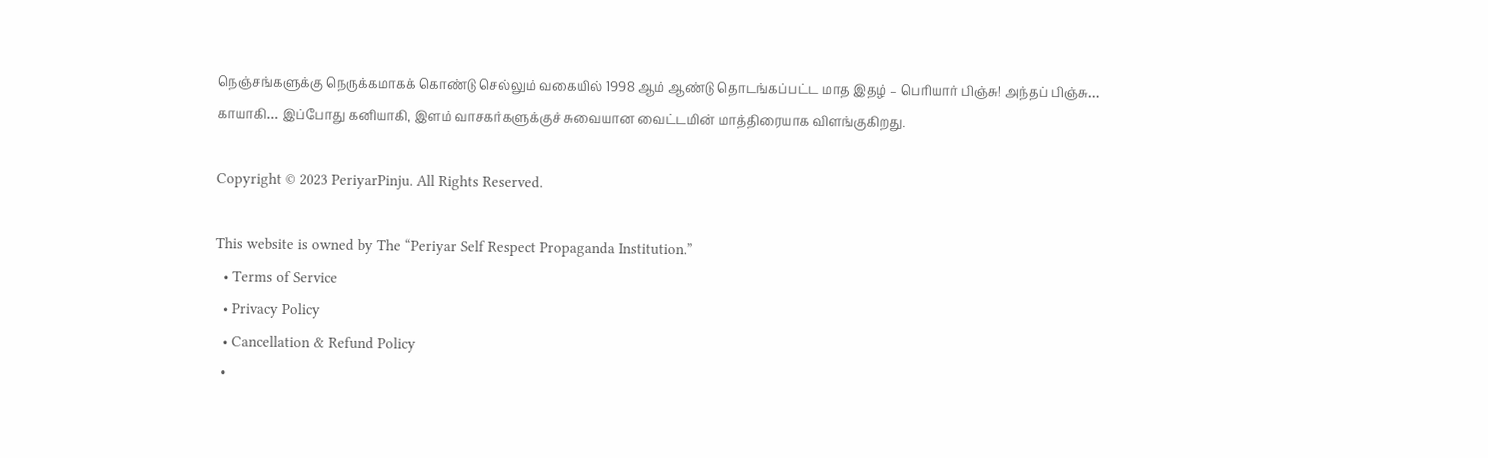நெஞ்சங்களுக்கு நெருக்கமாகக் கொண்டு செல்லும் வகையில் 1998 ஆம் ஆண்டு தொடங்கப்பட்ட மாத இதழ் – பெரியார் பிஞ்சு! அந்தப் பிஞ்சு… காயாகி… இப்போது கனியாகி, இளம் வாசகர்களுக்குச் சுவையான வைட்டமின் மாத்திரையாக விளங்குகிறது.

Copyright © 2023 PeriyarPinju. All Rights Reserved.

This website is owned by The “Periyar Self Respect Propaganda Institution.”
  • Terms of Service
  • Privacy Policy
  • Cancellation & Refund Policy
  •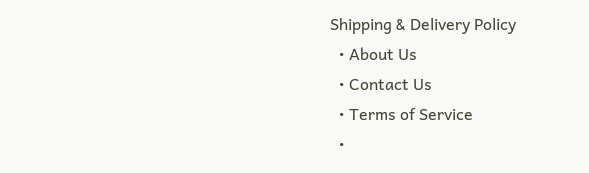Shipping & Delivery Policy
  • About Us
  • Contact Us
  • Terms of Service
  •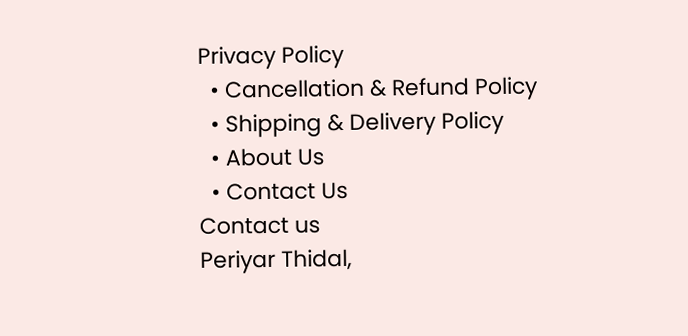Privacy Policy
  • Cancellation & Refund Policy
  • Shipping & Delivery Policy
  • About Us
  • Contact Us
Contact us
Periyar Thidal,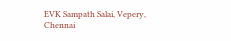EVK Sampath Salai, Vepery,
Chennai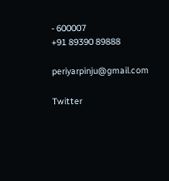- 600007
+91 89390 89888

periyarpinju@gmail.com

Twitter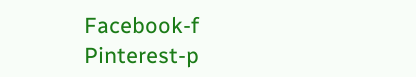Facebook-f Pinterest-p